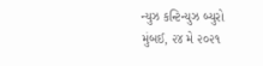ન્યુઝ કન્ટિન્યુઝ બ્યુરો
મુંબઈ, ૨૪ મે ૨૦૨૧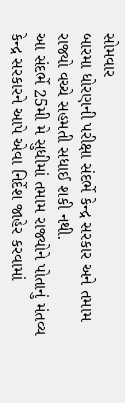સોમવાર
બારમા ધોરણની પરીક્ષા સંદર્ભે કેન્દ્ર સરકાર અને તમામ રાજ્યો વચ્ચે સહમતી સધાઈ શકી નથી.
આ સંદર્ભે 25મી મે સુધીમાં તમામ રાજ્યોને પોતાનું મંતવ્ય કેન્દ્ર સરકારને આપે એવા નિર્દેશ જાહેર કરવામાં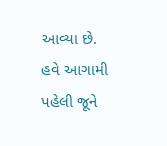આવ્યા છે.
હવે આગામી પહેલી જૂને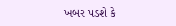ખબર પડશે કે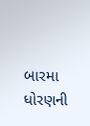બારમા ધોરણની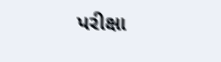પરીક્ષા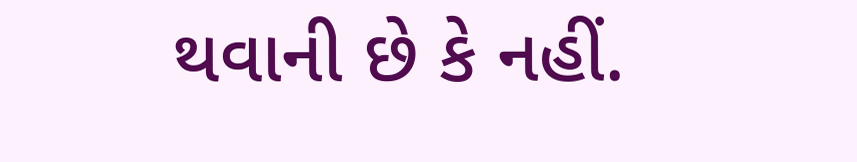થવાની છે કે નહીં.